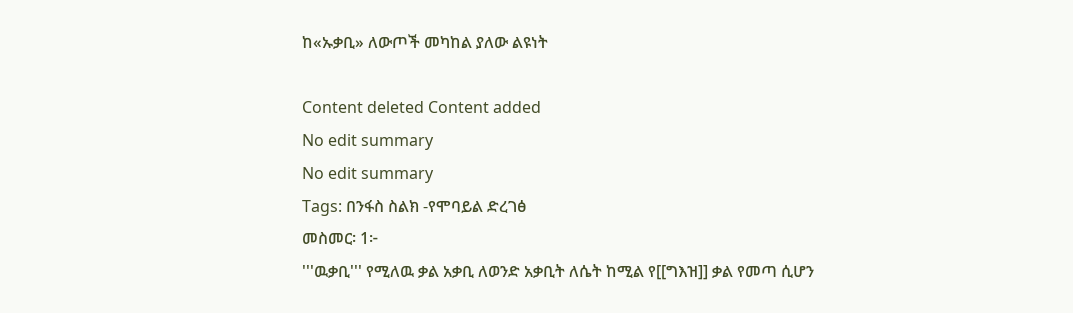ከ«ኡቃቢ» ለውጦች መካከል ያለው ልዩነት

Content deleted Content added
No edit summary
No edit summary
Tags: በንፋስ ስልክ -የሞባይል ድረገፅ
መስመር፡ 1፦
'''ዉቃቢ''' የሚለዉ ቃል አቃቢ ለወንድ አቃቢት ለሴት ከሚል የ[[ግእዝ]] ቃል የመጣ ሲሆን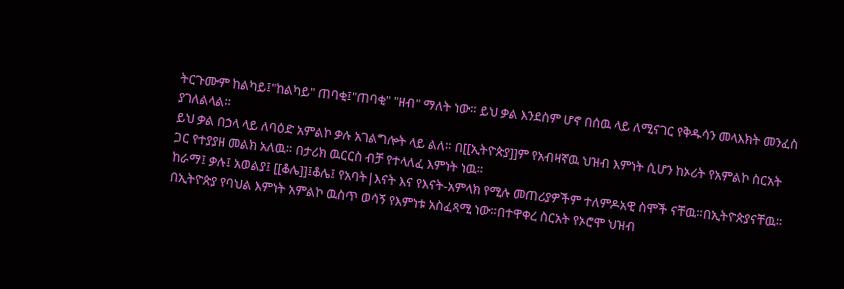ትርጉሙም ከልካይ፤"ከልካይ" ጠባቂ፤"ጠባቂ" "ዘብ" ማለት ነው። ይህ ቃል እንደስም ሆኖ በሰዉ ላይ ለሚናገር የቅዱሳን መላእክት መንፈስ ያገለልላል።
ይህ ቃል በኃላ ላይ ለባዕድ አምልኮ ቃሉ አገልግሎት ላይ ልለ። በ[[ኢትዮጵያ]]ም የአብዛኛዉ ህዝብ እምነት ሲሆን ከኦሪት የአምልኮ ስርአት ጋር የተያያዘ መልክ አለዉ። በታሪክ ዉርርስ ብቻ የተላለፈ እምነት ነዉ።
ከራማ፤ ቃሉ፤ አወልያ፤ [[ቆሌ]]፤ቆሌ፤ የአባት|እናት እና የእናት-አምላክ የሚሉ መጠሪያዎችም ተለምዶአዊ ስሞች ናቸዉ።በኢትዮጵያናቸዉ። በኢትዮጵያ የባህል እምነት አምልኮ ዉስጥ ወሳኝ የእምነቱ አስፈጻሚ ነው።በተዋቀረ ስርአት የኦሮሞ ህዝብ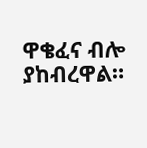ዋቄፈና ብሎ ያከብረዋል።